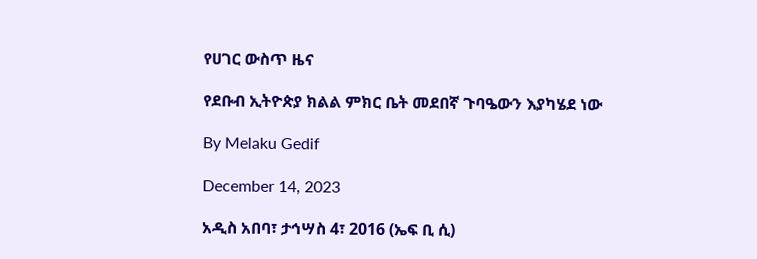የሀገር ውስጥ ዜና

የደቡብ ኢትዮጵያ ክልል ምክር ቤት መደበኛ ጉባዔውን እያካሄደ ነው

By Melaku Gedif

December 14, 2023

አዲስ አበባ፣ ታኅሣስ 4፣ 2016 (ኤፍ ቢ ሲ)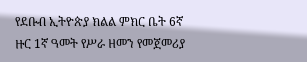የደቡብ ኢትዮጵያ ክልል ምክር ቤት 6ኛ ዙር 1ኛ ዓመት የሥራ ዘመን የመጀመሪያ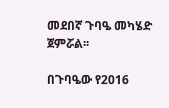መደበኛ ጉባዔ መካሄድ ጀምሯል፡፡

በጉባዔው የ2016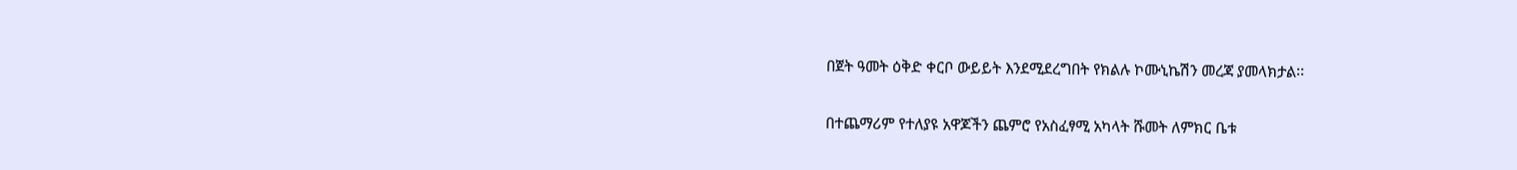በጀት ዓመት ዕቅድ ቀርቦ ውይይት እንደሚደረግበት የክልሉ ኮሙኒኬሽን መረጃ ያመላክታል፡፡

በተጨማሪም የተለያዩ አዋጆችን ጨምሮ የአስፈፃሚ አካላት ሹመት ለምክር ቤቱ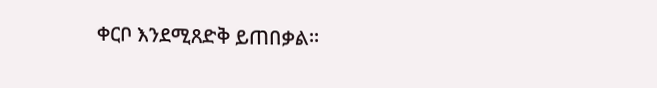ቀርቦ እንደሚጸድቅ ይጠበቃል።